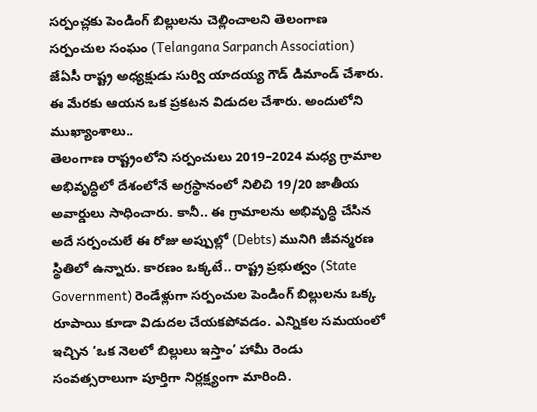సర్పంచ్లకు పెండింగ్ బిల్లులను చెల్లించాలని తెలంగాణ సర్పంచుల సంఘం (Telangana Sarpanch Association) జేఏసీ రాష్ట్ర అధ్యక్షుడు సుర్వి యాదయ్య గౌడ్ డిమాండ్ చేశారు. ఈ మేరకు ఆయన ఒక ప్రకటన విడుదల చేశారు. అందులోని ముఖ్యాంశాలు..
తెలంగాణ రాష్ట్రంలోని సర్పంచులు 2019–2024 మధ్య గ్రామాల అభివృద్ధిలో దేశంలోనే అగ్రస్థానంలో నిలిచి 19/20 జాతీయ అవార్డులు సాధించారు. కానీ.. ఈ గ్రామాలను అభివృద్ధి చేసిన అదే సర్పంచులే ఈ రోజు అప్పుల్లో (Debts) మునిగి జీవన్మరణ స్థితిలో ఉన్నారు. కారణం ఒక్కటే.. రాష్ట్ర ప్రభుత్వం (State Government) రెండేళ్లుగా సర్పంచుల పెండింగ్ బిల్లులను ఒక్క రూపాయి కూడా విడుదల చేయకపోవడం. ఎన్నికల సమయంలో ఇచ్చిన ‘ఒక నెలలో బిల్లులు ఇస్తాం’ హామీ రెండు సంవత్సరాలుగా పూర్తిగా నిర్లక్ష్యంగా మారింది.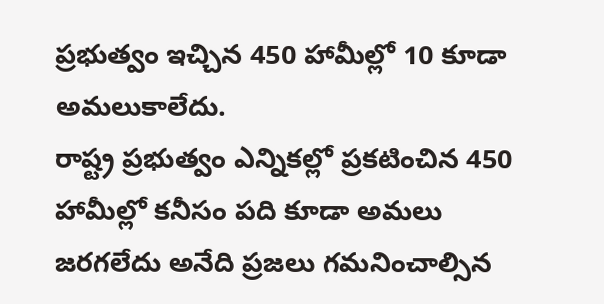ప్రభుత్వం ఇచ్చిన 450 హామీల్లో 10 కూడా అమలుకాలేదు.
రాష్ట్ర ప్రభుత్వం ఎన్నికల్లో ప్రకటించిన 450 హామీల్లో కనీసం పది కూడా అమలు జరగలేదు అనేది ప్రజలు గమనించాల్సిన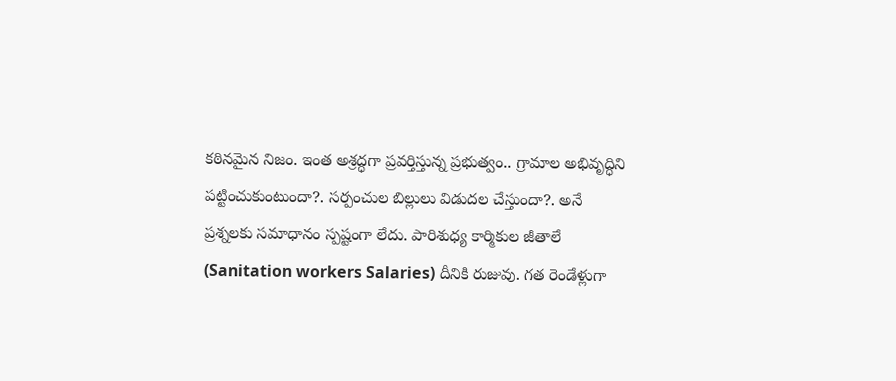కఠినమైన నిజం. ఇంత అశ్రద్ధగా ప్రవర్తిస్తున్న ప్రభుత్వం.. గ్రామాల అభివృద్ధిని పట్టించుకుంటుందా?. సర్పంచుల బిల్లులు విడుదల చేస్తుందా?. అనే ప్రశ్నలకు సమాధానం స్పష్టంగా లేదు. పారిశుధ్య కార్మికుల జీతాలే (Sanitation workers Salaries) దీనికి రుజువు. గత రెండేళ్లుగా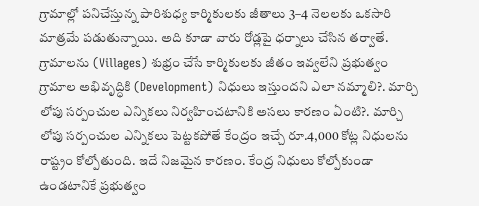గ్రామాల్లో పనిచేస్తున్న పారిశుధ్య కార్మికులకు జీతాలు 3–4 నెలలకు ఒకసారి మాత్రమే పడుతున్నాయి. అది కూడా వారు రోడ్లపై ధర్నాలు చేసిన తర్వాతే.
గ్రామాలను (Villages) శుభ్రం చేసే కార్మికులకు జీతం ఇవ్వలేని ప్రభుత్వం గ్రామాల అభివృద్ధికి (Development) నిధులు ఇస్తుందని ఎలా నమ్మాలి?. మార్చి లోపు సర్పంచుల ఎన్నికలు నిర్వహించటానికి అసలు కారణం ఏంటి?. మార్చి లోపు సర్పంచుల ఎన్నికలు పెట్టకపోతే కేంద్రం ఇచ్చే రూ.4,000 కోట్ల నిధులను రాష్ట్రం కోల్పోతుంది. ఇదే నిజమైన కారణం. కేంద్ర నిధులు కోల్పోకుండా ఉండటానికే ప్రభుత్వం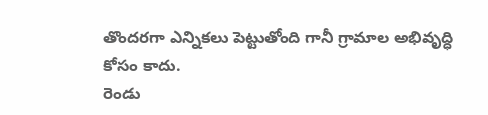తొందరగా ఎన్నికలు పెట్టుతోంది గానీ గ్రామాల అభివృద్ధి కోసం కాదు.
రెండు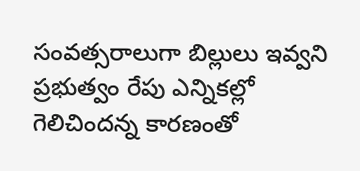సంవత్సరాలుగా బిల్లులు ఇవ్వని ప్రభుత్వం రేపు ఎన్నికల్లో గెలిచిందన్న కారణంతో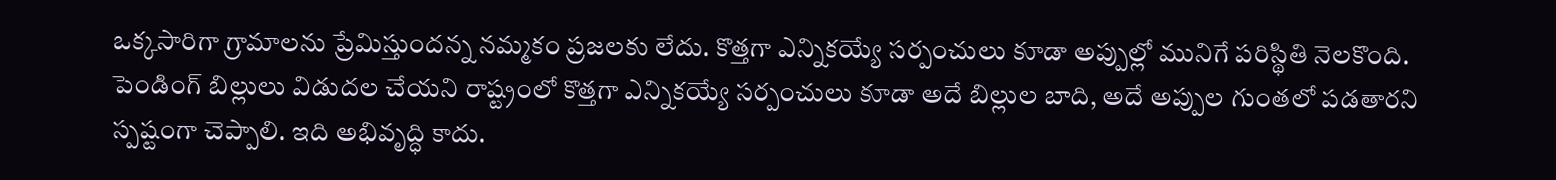ఒక్కసారిగా గ్రామాలను ప్రేమిస్తుందన్న నమ్మకం ప్రజలకు లేదు. కొత్తగా ఎన్నికయ్యే సర్పంచులు కూడా అప్పుల్లో మునిగే పరిస్థితి నెలకొంది. పెండింగ్ బిల్లులు విడుదల చేయని రాష్ట్రంలో కొత్తగా ఎన్నికయ్యే సర్పంచులు కూడా అదే బిల్లుల బాది, అదే అప్పుల గుంతలో పడతారని స్పష్టంగా చెప్పాలి. ఇది అభివృద్ధి కాదు.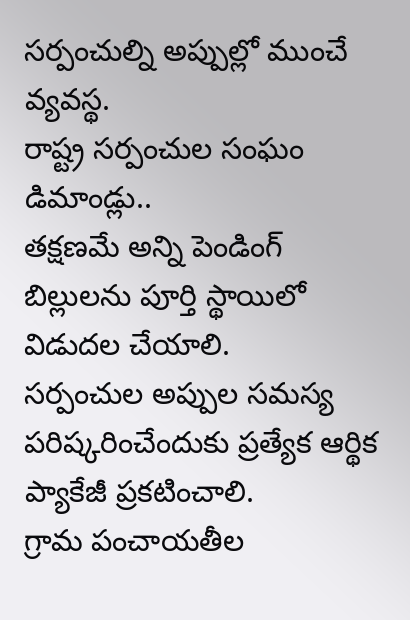సర్పంచుల్ని అప్పుల్లో ముంచే వ్యవస్థ.
రాష్ట్ర సర్పంచుల సంఘం డిమాండ్లు..
తక్షణమే అన్ని పెండింగ్ బిల్లులను పూర్తి స్థాయిలో విడుదల చేయాలి.
సర్పంచుల అప్పుల సమస్య పరిష్కరించేందుకు ప్రత్యేక ఆర్థిక ప్యాకేజీ ప్రకటించాలి.
గ్రామ పంచాయతీల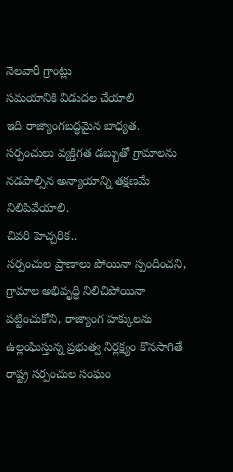నెలవారీ గ్రాంట్లు
సమయానికి విడుదల చేయాలి
ఇది రాజ్యాంగబద్ధమైన బాధ్యత.
సర్పంచులు వ్యక్తిగత డబ్బుతో గ్రామాలను నడపాల్సిన అన్యాయాన్ని తక్షణమే నిలిపివేయాలి.
చివరి హెచ్చరిక..
సర్పంచుల ప్రాణాలు పోయినా స్పందించని, గ్రామాల అభివృద్ధి నిలిచిపోయినా పట్టించుకోని, రాజ్యాంగ హక్కులను ఉల్లంఘిస్తున్న ప్రభుత్వ నిర్లక్ష్యం కొనసాగితే రాష్ట్ర సర్పంచుల సంఘం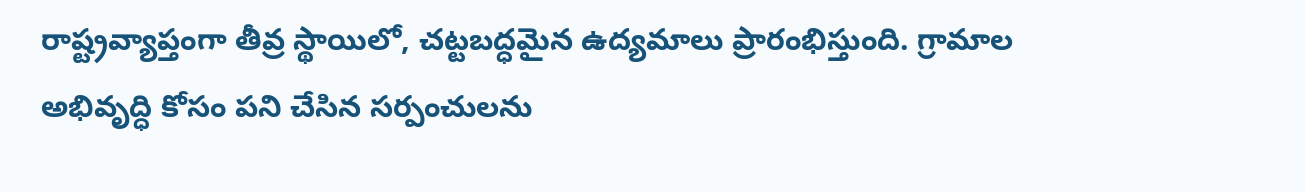రాష్ట్రవ్యాప్తంగా తీవ్ర స్థాయిలో, చట్టబద్ధమైన ఉద్యమాలు ప్రారంభిస్తుంది. గ్రామాల అభివృద్ధి కోసం పని చేసిన సర్పంచులను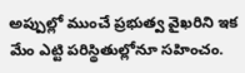అప్పుల్లో ముంచే ప్రభుత్వ వైఖరిని ఇక మేం ఎట్టి పరిస్థితుల్లోనూ సహించం.